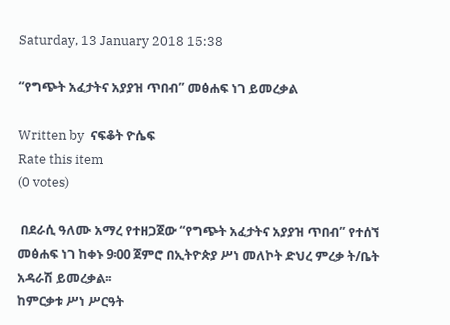Saturday, 13 January 2018 15:38

“የግጭት አፈታትና አያያዝ ጥበብ” መፅሐፍ ነገ ይመረቃል

Written by  ናፍቆት ዮሴፍ
Rate this item
(0 votes)

 በደራሲ ዓለሙ አማረ የተዘጋጀው “የግጭት አፈታትና አያያዝ ጥበብ” የተሰኘ መፅሐፍ ነገ ከቀኑ 9፡00 ጀምሮ በኢትዮጵያ ሥነ መለኮት ድህረ ምረቃ ት/ቤት አዳራሽ ይመረቃል፡፡
ከምርቃቱ ሥነ ሥርዓት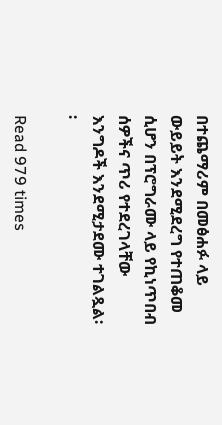በተጨማሪም በመፅሐፉ ላይ ውይይት እንደሚደረግ የተጠቆመ ሲሆን በፕሮግራሙ ላይ የኪነጥበብ ሰዎችና ጥሪ የተደረገላቸው እንግዶች እንደሚታደሙ ተገልጿል፡፡

Read 979 times